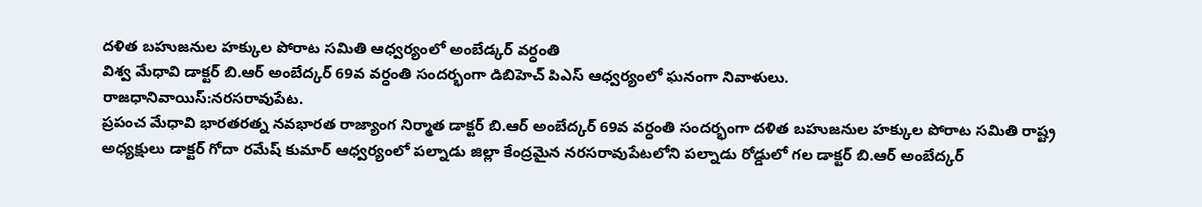దళిత బహుజనుల హక్కుల పోరాట సమితి ఆధ్వర్యంలో అంబేడ్కర్ వర్ధంతి
విశ్వ మేధావి డాక్టర్ బి.ఆర్ అంబేద్కర్ 69వ వర్ధంతి సందర్భంగా డిబిహెచ్ పిఎస్ ఆధ్వర్యంలో ఘనంగా నివాళులు.
రాజధానివాయిస్:నరసరావుపేట.
ప్రపంచ మేధావి భారతరత్న నవభారత రాజ్యాంగ నిర్మాత డాక్టర్ బి.ఆర్ అంబేద్కర్ 69వ వర్ధంతి సందర్భంగా దళిత బహుజనుల హక్కుల పోరాట సమితి రాష్ట్ర అధ్యక్షులు డాక్టర్ గోదా రమేష్ కుమార్ ఆధ్వర్యంలో పల్నాడు జిల్లా కేంద్రమైన నరసరావుపేటలోని పల్నాడు రోడ్డులో గల డాక్టర్ బి.ఆర్ అంబేద్కర్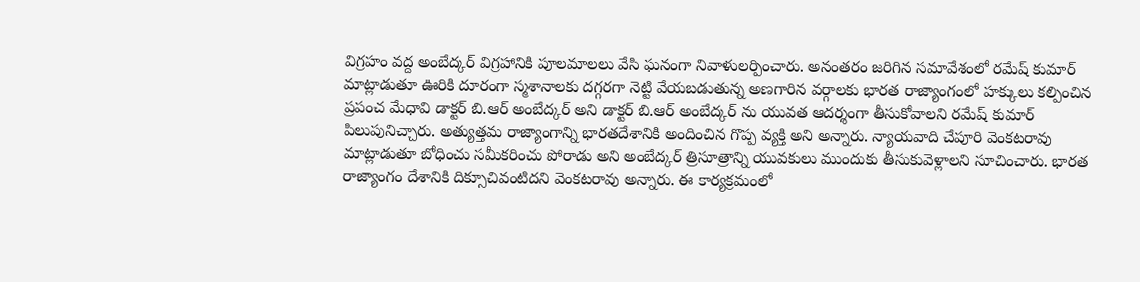విగ్రహం వద్ద అంబేద్కర్ విగ్రహానికి పూలమాలలు వేసి ఘనంగా నివాళులర్పించారు. అనంతరం జరిగిన సమావేశంలో రమేష్ కుమార్ మాట్లాడుతూ ఊరికి దూరంగా స్మశానాలకు దగ్గరగా నెట్టి వేయబడుతున్న అణగారిన వర్గాలకు భారత రాజ్యాంగంలో హక్కులు కల్పించిన ప్రపంచ మేధావి డాక్టర్ బి.ఆర్ అంబేద్కర్ అని డాక్టర్ బి.ఆర్ అంబేద్కర్ ను యువత ఆదర్శంగా తీసుకోవాలని రమేష్ కుమార్ పిలుపునిచ్చారు. అత్యుత్తమ రాజ్యాంగాన్ని భారతదేశానికి అందించిన గొప్ప వ్యక్తి అని అన్నారు. న్యాయవాది చేపూరి వెంకటరావు మాట్లాడుతూ బోధించు సమీకరించు పోరాడు అని అంబేద్కర్ త్రిసూత్రాన్ని యువకులు ముందుకు తీసుకువెళ్లాలని సూచించారు. భారత రాజ్యాంగం దేశానికి దిక్సూచివంటిదని వెంకటరావు అన్నారు. ఈ కార్యక్రమంలో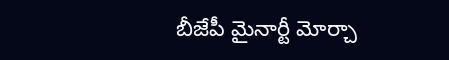బీజేపీ మైనార్టీ మోర్చా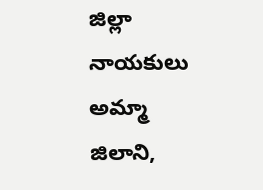జిల్లా నాయకులు అమ్మా జిలాని,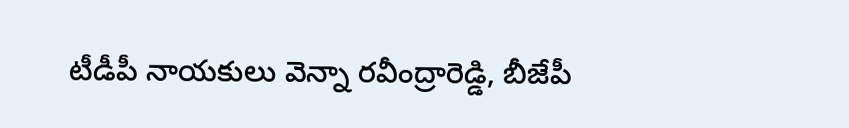టీడీపీ నాయకులు వెన్నా రవీంద్రారెడ్డి, బీజేపీ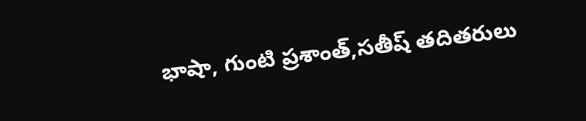భాషా, గుంటి ప్రశాంత్,సతీష్ తదితరులు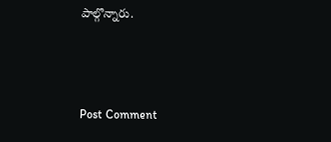పాల్గొన్నారు.



Post Comment